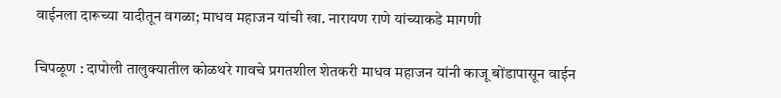वाईनला दारूच्या यादीतून वगळा; माधव महाजन यांची खा. नारायण राणे यांच्याकडे मागणी

चिपळूण : दापोली तालुक्यातील कोळथरे गावचे प्रगतशील शेतकरी माधव महाजन यांनी काजू बोंडापासून वाईन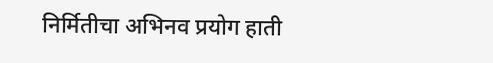निर्मितीचा अभिनव प्रयोग हाती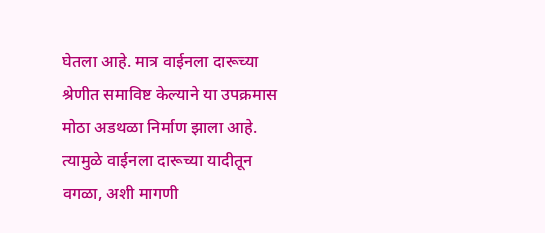घेतला आहे. मात्र वाईनला दारूच्या श्रेणीत समाविष्ट केल्याने या उपक्रमास मोठा अडथळा निर्माण झाला आहे. त्यामुळे वाईनला दारूच्या यादीतून वगळा, अशी मागणी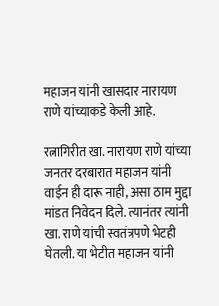महाजन यांनी खासदार नारायण राणे यांच्याकडे केली आहे.

रत्नागिरीत खा. नारायण राणे यांच्या जनतर दरबारात महाजन यांनी वाईन ही दारू नाही, असा ठाम मुद्दा मांडत निवेदन दिले. त्यानंतर त्यांनी खा. राणे यांची स्वतंत्रपणे भेटही घेतली. या भेटीत महाजन यांनी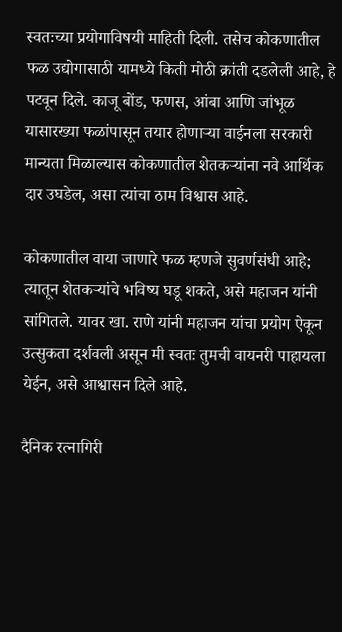स्वतःच्या प्रयोगाविषयी माहिती दिली. तसेच कोकणातील फळ उद्योगासाठी यामध्ये किती मोठी क्रांती दडलेली आहे, हे पटवून दिले. काजू बोंड, फणस, आंबा आणि जांभूळ यासारख्या फळांपासून तयार होणाऱ्या वाईनला सरकारी मान्यता मिळाल्यास कोकणातील शेतकऱ्यांना नवे आर्थिक दार उघडेल, असा त्यांचा ठाम विश्वास आहे.

कोकणातील वाया जाणारे फळ म्हणजे सुवर्णसंधी आहे; त्यातून शेतकऱ्यांचे भविष्य घडू शकते, असे महाजन यांनी सांगितले. यावर खा. राणे यांनी महाजन यांचा प्रयोग ऐकून उत्सुकता दर्शवली असून मी स्वतः तुमची वायनरी पाहायला येईन, असे आश्वासन दिले आहे.

दैनिक रत्नागिरी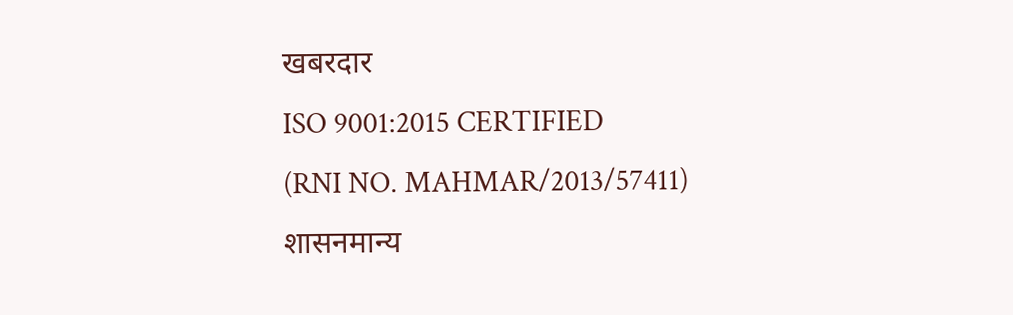खबरदार
ISO 9001:2015 CERTIFIED
(RNI NO. MAHMAR/2013/57411)
शासनमान्य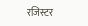रजिस्टर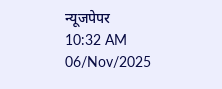न्यूजपेपर
10:32 AM 06/Nov/2025